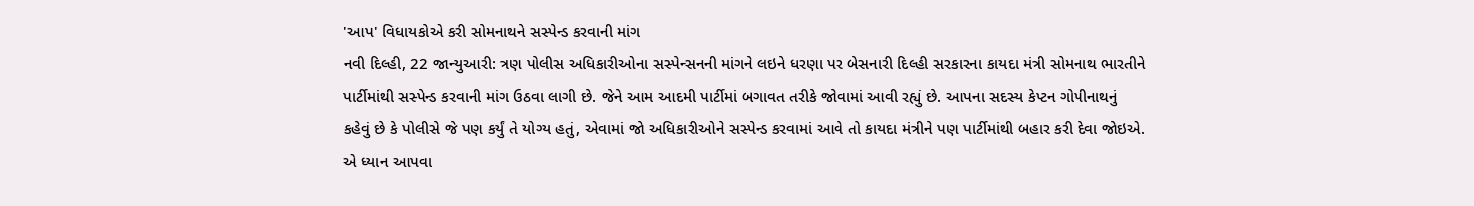'આપ' વિધાયકોએ કરી સોમનાથને સસ્પેન્ડ કરવાની માંગ
નવી દિલ્હી, 22 જાન્યુઆરી: ત્રણ પોલીસ અધિકારીઓના સસ્પેન્સનની માંગને લઇને ધરણા પર બેસનારી દિલ્હી સરકારના કાયદા મંત્રી સોમનાથ ભારતીને પાર્ટીમાંથી સસ્પેન્ડ કરવાની માંગ ઉઠવા લાગી છે. જેને આમ આદમી પાર્ટીમાં બગાવત તરીકે જોવામાં આવી રહ્યું છે. આપના સદસ્ય કેપ્ટન ગોપીનાથનું કહેવું છે કે પોલીસે જે પણ કર્યું તે યોગ્ય હતું, એવામાં જો અધિકારીઓને સસ્પેન્ડ કરવામાં આવે તો કાયદા મંત્રીને પણ પાર્ટીમાંથી બહાર કરી દેવા જોઇએ.
એ ધ્યાન આપવા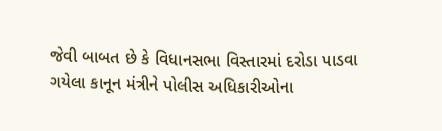જેવી બાબત છે કે વિધાનસભા વિસ્તારમાં દરોડા પાડવા ગયેલા કાનૂન મંત્રીને પોલીસ અધિકારીઓના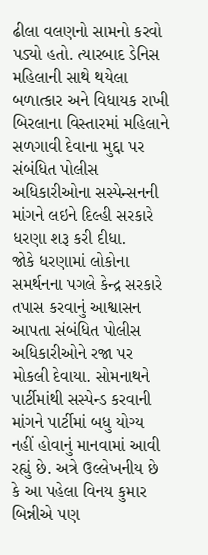ઢીલા વલણનો સામનો કરવો પડ્યો હતો. ત્યારબાદ ડેનિસ મહિલાની સાથે થયેલા બળાત્કાર અને વિધાયક રાખી બિરલાના વિસ્તારમાં મહિલાને સળગાવી દેવાના મુદ્દા પર સંબંધિત પોલીસ અધિકારીઓના સસ્પેન્સનની માંગને લઇને દિલ્હી સરકારે ધરણા શરૂ કરી દીધા.
જોકે ધરણામાં લોકોના સમર્થનના પગલે કેન્દ્ર સરકારે તપાસ કરવાનું આશ્વાસન આપતા સંબંધિત પોલીસ અધિકારીઓને રજા પર મોકલી દેવાયા. સોમનાથને પાર્ટીમાંથી સસ્પેન્ડ કરવાની માંગને પાર્ટીમાં બધુ યોગ્ય નહીં હોવાનું માનવામાં આવી રહ્યું છે. અત્રે ઉલ્લેખનીય છે કે આ પહેલા વિનય કુમાર બિન્નીએ પણ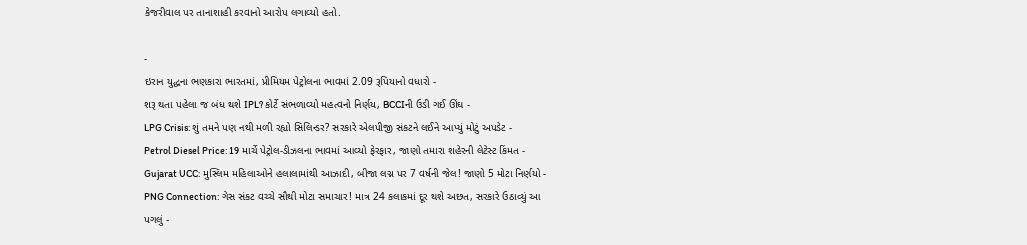કેજરીવાલ પર તાનાશાહી કરવાનો આરોપ લગાવ્યો હતો.

-
ઇરાન યુદ્ધના ભણકારા ભારતમાં, પ્રીમિયમ પેટ્રોલના ભાવમાં 2.09 રૂપિયાનો વધારો -
શરૂ થતા પહેલા જ બંધ થશે IPL? કોર્ટે સંભળાવ્યો મહત્વનો નિર્ણય, BCCIની ઉડી ગઈ ઊંઘ -
LPG Crisis: શું તમને પણ નથી મળી રહ્યો સિલિન્ડર? સરકારે એલપીજી સંકટને લઈને આપ્યું મોટું અપડેટ -
Petrol Diesel Price: 19 માર્ચે પેટ્રોલ-ડીઝલના ભાવમાં આવ્યો ફેરફાર, જાણો તમારા શહેરની લેટેસ્ટ કિંમત -
Gujarat UCC: મુસ્લિમ મહિલાઓને હલાલામાંથી આઝાદી, બીજા લગ્ન પર 7 વર્ષની જેલ! જાણો 5 મોટા નિર્ણયો -
PNG Connection: ગેસ સંકટ વચ્ચે સૌથી મોટા સમાચાર! માત્ર 24 કલાકમાં દૂર થશે અછત, સરકારે ઉઠાવ્યું આ પગલું -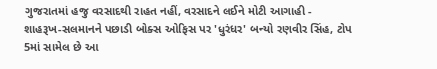ગુજરાતમાં હજુ વરસાદથી રાહત નહીં, વરસાદને લઈને મોટી આગાહી -
શાહરૂખ-સલમાનને પછાડી બોક્સ ઓફિસ પર 'ધુરંધર' બન્યો રણવીર સિંહ, ટોપ 5માં સામેલ છે આ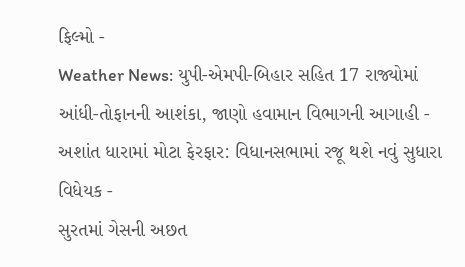ફિલ્મો -
Weather News: યુપી-એમપી-બિહાર સહિત 17 રાજ્યોમાં આંધી-તોફાનની આશંકા, જાણો હવામાન વિભાગની આગાહી -
અશાંત ધારામાં મોટા ફેરફાર: વિધાનસભામાં રજૂ થશે નવું સુધારા વિધેયક -
સુરતમાં ગેસની અછત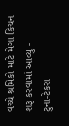વચ્ચે શ્રમિકો માટે મેગા કિચન શરૂ કરવામાં આવ્યુ -
ટુના-ટેકરા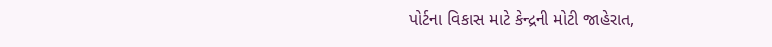પોર્ટના વિકાસ માટે કેન્દ્રની મોટી જાહેરાત,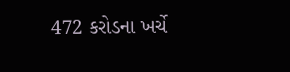472 કરોડના ખર્ચે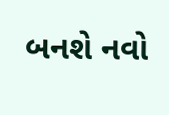બનશે નવો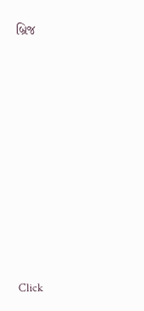બ્રિજ










Click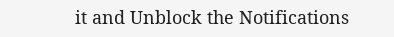it and Unblock the Notifications